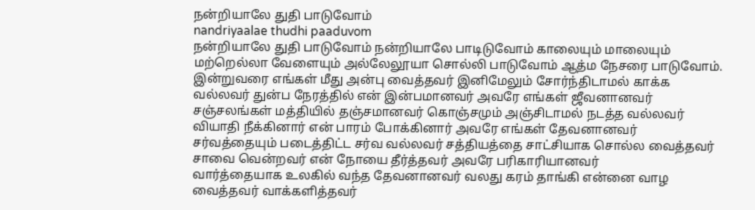நன்றியாலே துதி பாடுவோம்
nandriyaalae thudhi paaduvom
நன்றியாலே துதி பாடுவோம் நன்றியாலே பாடிடுவோம் காலையும் மாலையும் மற்றெல்லா வேளையும் அல்லேலூயா சொல்லி பாடுவோம் ஆத்ம நேசரை பாடுவோம்.
இன்றுவரை எங்கள் மீது அன்பு வைத்தவர் இனிமேலும் சோர்ந்திடாமல் காக்க வல்லவர் துன்ப நேரத்தில் என் இன்பமானவர் அவரே எங்கள் ஜீவனானவர்
சஞ்சலங்கள் மத்தியில் தஞ்சமானவர் கொஞ்சமும் அஞ்சிடாமல் நடத்த வல்லவர் வியாதி நீக்கினார் என் பாரம் போக்கினார் அவரே எங்கள் தேவனானவர்
சர்வத்தையும் படைத்திட்ட சர்வ வல்லவர் சத்தியத்தை சாட்சியாக சொல்ல வைத்தவர் சாவை வென்றவர் என் நோயை தீர்த்தவர் அவரே பரிகாரியானவர்
வார்த்தையாக உலகில் வந்த தேவனானவர் வலது கரம் தாங்கி என்னை வாழ வைத்தவர் வாக்களித்தவர்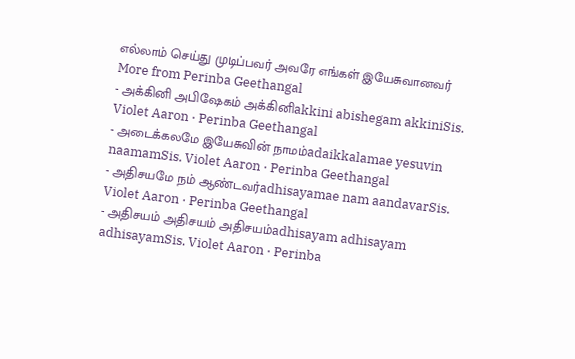எல்லாம் செய்து முடிப்பவர் அவரே எங்கள் இயேசுவானவர்
More from Perinba Geethangal
- அக்கினி அபிஷேகம் அக்கினிakkini abishegam akkiniSis. Violet Aaron · Perinba Geethangal
- அடைக்கலமே இயேசுவின் நாமம்adaikkalamae yesuvin naamamSis. Violet Aaron · Perinba Geethangal
- அதிசயமே நம் ஆண்டவர்adhisayamae nam aandavarSis. Violet Aaron · Perinba Geethangal
- அதிசயம் அதிசயம் அதிசயம்adhisayam adhisayam adhisayamSis. Violet Aaron · Perinba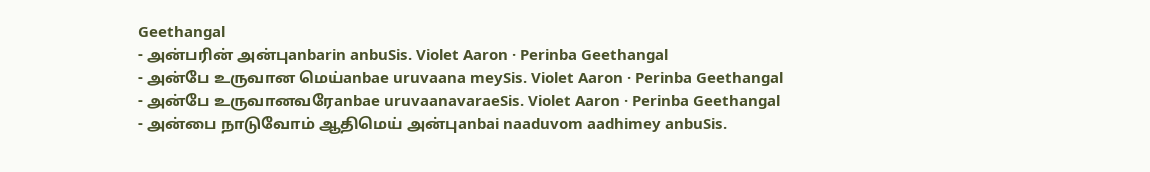Geethangal
- அன்பரின் அன்புanbarin anbuSis. Violet Aaron · Perinba Geethangal
- அன்பே உருவான மெய்anbae uruvaana meySis. Violet Aaron · Perinba Geethangal
- அன்பே உருவானவரேanbae uruvaanavaraeSis. Violet Aaron · Perinba Geethangal
- அன்பை நாடுவோம் ஆதிமெய் அன்புanbai naaduvom aadhimey anbuSis.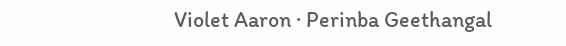Violet Aaron · Perinba Geethangal